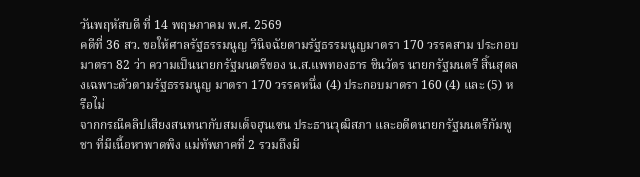วันพฤหัสบดี ที่ 14 พฤษภาคม พ.ศ. 2569
คดีที่ 36 สว. ขอให้ศาลรัฐธรรมนูญ วินิจฉัยตามรัฐธรรมนูญมาตรา 170 วรรคสาม ประกอบมาตรา 82 ว่า ความเป็นนายกรัฐมนตรีของ น.ส.แพทองธาร ชินวัตร นายกรัฐมนตรี สิ้นสุดลงเฉพาะตัวตามรัฐธรรมนูญ มาตรา 170 วรรคหนึ่ง (4) ประกอบมาตรา 160 (4) และ (5) หรือไม่
จากกรณีคลิปเสียงสนทนากับสมเด็จฮุนเซน ประธานวุฒิสภา และอดีตนายกรัฐมนตรีกัมพูชา ที่มีเนื้อหาพาดพิง แม่ทัพภาคที่ 2 รวมถึงมี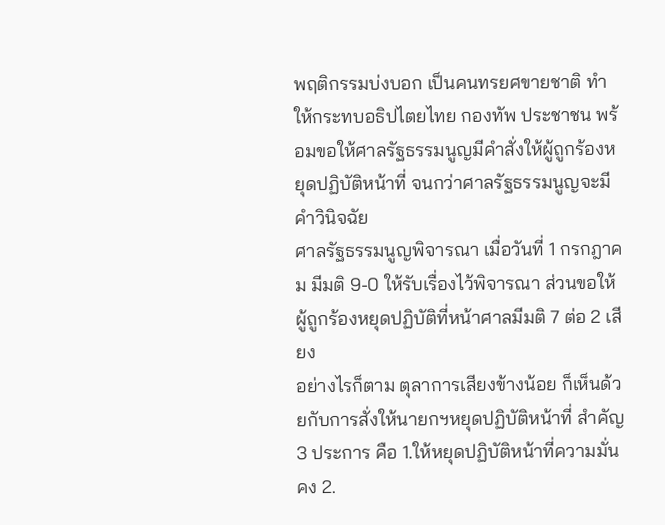พฤติกรรมบ่งบอก เป็นคนทรยศขายชาติ ทำให้กระทบอธิปไตยไทย กองทัพ ประชาชน พร้อมขอให้ศาลรัฐธรรมนูญมีคำสั่งให้ผู้ถูกร้องหยุดปฏิบัติหน้าที่ จนกว่าศาลรัฐธรรมนูญจะมีคำวินิจฉัย
ศาลรัฐธรรมนูญพิจารณา เมื่อวันที่ 1 กรกฎาคม มีมติ 9-0 ให้รับเรื่องไว้พิจารณา ส่วนขอให้ผู้ถูกร้องหยุดปฏิบัติที่หน้าศาลมีมติ 7 ต่อ 2 เสียง
อย่างไรก็ตาม ตุลาการเสียงข้างน้อย ก็เห็นด้วยกับการสั่งให้นายกฯหยุดปฏิบัติหน้าที่ สำคัญ 3 ประการ คือ 1.ให้หยุดปฏิบัติหน้าที่ความมั่นคง 2.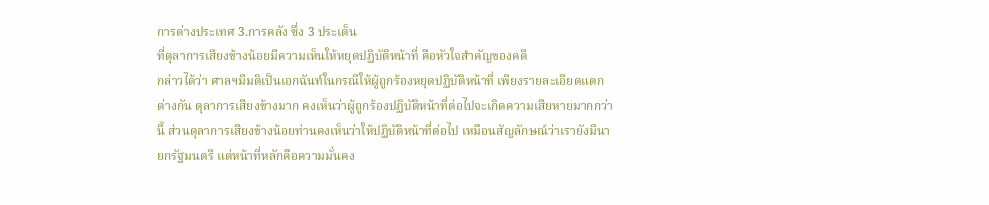การต่างประเทศ 3.การคลัง ซึ่ง 3 ประเด็น
ที่ตุลาการเสียงข้างน้อยมีความเห็นให้หยุดปฏิบัติหน้าที่ คือหัวใจสำคัญของคดี
กล่าวได้ว่า ศาลฯมีมติเป็นเอกฉันท์ในกรณีให้ผู้ถูกร้องหยุดปฏิบัติหน้าที่ เพียงรายละเอียดแตกต่างกัน ตุลาการเสียงข้างมาก คงเห็นว่าผู้ถูกร้องปฏิบัติหน้าที่ต่อไปจะเกิดความเสียหายมากกว่านี้ ส่วนตุลาการเสียงข้างน้อยท่านคงเห็นว่าให้ปฏิบัติหน้าที่ต่อไป เหมือนสัญลักษณ์ว่าเรายังมีนายกรัฐมนตรี แต่หน้าที่หลักคือความมั่นคง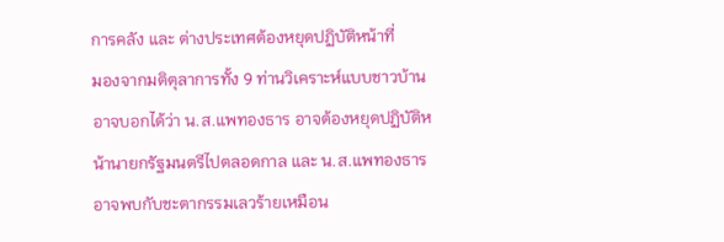การคลัง และ ต่างประเทศต้องหยุดปฏิบัติหน้าที่
มองจากมติตุลาการทั้ง 9 ท่านวิเคราะห์แบบชาวบ้านอาจบอกได้ว่า น.ส.แพทองธาร อาจต้องหยุดปฏิบัติหน้านายกรัฐมนตรีไปตลอดกาล และ น.ส.แพทองธาร อาจพบกับชะตากรรมเลวร้ายเหมือน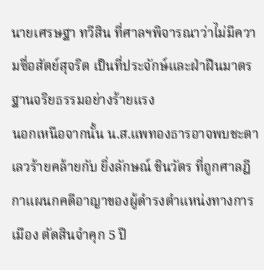นายเศรษฐา ทวีสิน ที่ศาลฯพิจารณาว่าไม่มีความซื่อสัตย์สุจริต เป็นที่ประจักษ์และฝ่าฝืนมาตรฐานจริยธรรมอย่างร้ายแรง
นอกเหนือจากนั้น น.ส.แพทองธารอาจพบชะตาเลวร้ายคล้ายกับ ยิ่งลักษณ์ ชินวัตร ที่ถูกศาลฎีกาแผนกคดีอาญาของผู้ดำรงตำแหน่งทางการเมือง ตัดสินจำคุก 5 ปี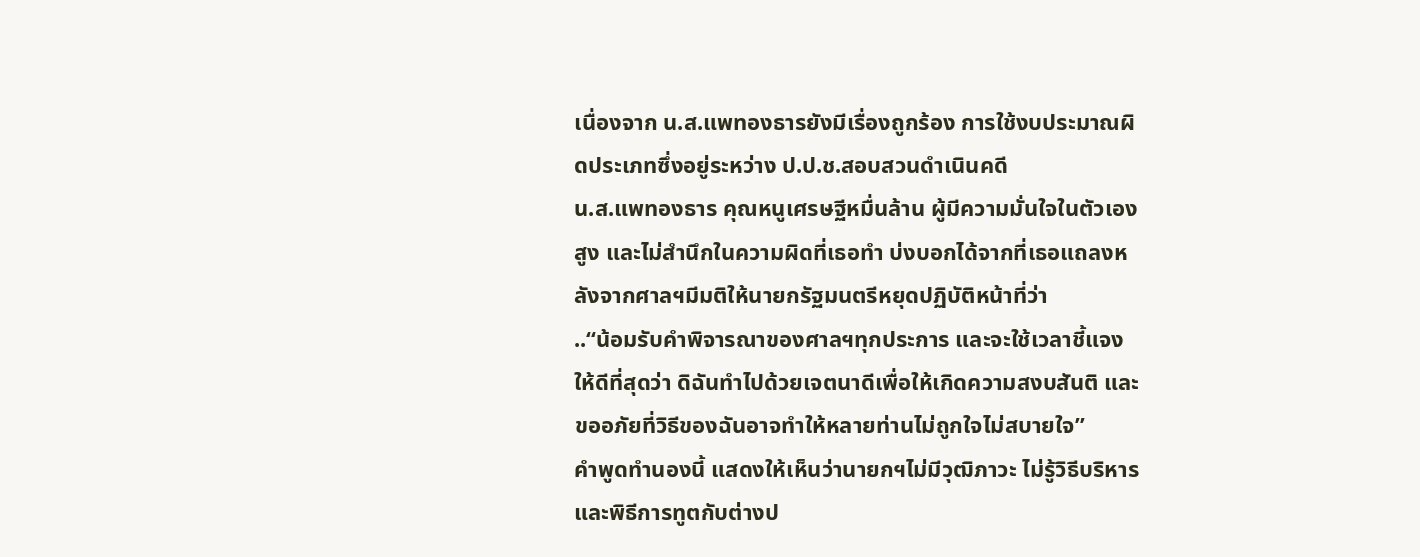เนื่องจาก น.ส.แพทองธารยังมีเรื่องถูกร้อง การใช้งบประมาณผิดประเภทซึ่งอยู่ระหว่าง ป.ป.ช.สอบสวนดำเนินคดี
น.ส.แพทองธาร คุณหนูเศรษฐีหมื่นล้าน ผู้มีความมั่นใจในตัวเองสูง และไม่สำนึกในความผิดที่เธอทำ บ่งบอกได้จากที่เธอแถลงหลังจากศาลฯมีมติให้นายกรัฐมนตรีหยุดปฏิบัติหน้าที่ว่า
..“น้อมรับคำพิจารณาของศาลฯทุกประการ และจะใช้เวลาชี้แจงให้ดีที่สุดว่า ดิฉันทำไปด้วยเจตนาดีเพื่อให้เกิดความสงบสันติ และขออภัยที่วิธีของฉันอาจทำให้หลายท่านไม่ถูกใจไม่สบายใจ”
คำพูดทำนองนี้ แสดงให้เห็นว่านายกฯไม่มีวุฒิภาวะ ไม่รู้วิธีบริหารและพิธีการทูตกับต่างป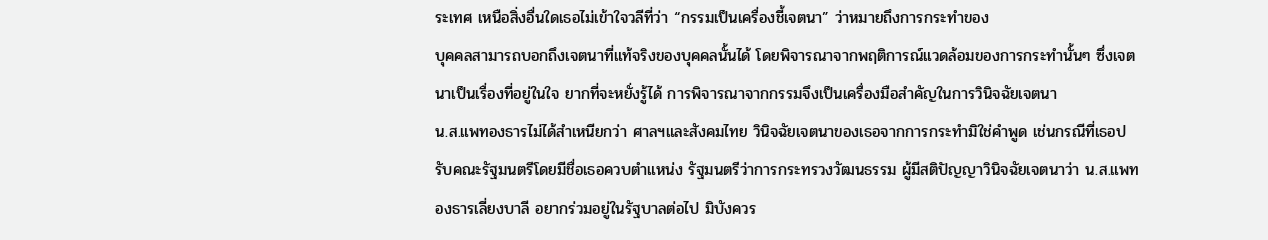ระเทศ เหนือสิ่งอื่นใดเธอไม่เข้าใจวลีที่ว่า “กรรมเป็นเครื่องชี้เจตนา” ว่าหมายถึงการกระทำของ
บุคคลสามารถบอกถึงเจตนาที่แท้จริงของบุคคลนั้นได้ โดยพิจารณาจากพฤติการณ์แวดล้อมของการกระทำนั้นๆ ซึ่งเจตนาเป็นเรื่องที่อยู่ในใจ ยากที่จะหยั่งรู้ได้ การพิจารณาจากกรรมจึงเป็นเครื่องมือสำคัญในการวินิจฉัยเจตนา
น.ส.แพทองธารไม่ได้สำเหนียกว่า ศาลฯและสังคมไทย วินิจฉัยเจตนาของเธอจากการกระทำมิใช่คำพูด เช่นกรณีที่เธอปรับคณะรัฐมนตรีโดยมีชื่อเธอควบตำแหน่ง รัฐมนตรีว่าการกระทรวงวัฒนธรรม ผู้มีสติปัญญาวินิจฉัยเจตนาว่า น.ส.แพทองธารเลี่ยงบาลี อยากร่วมอยู่ในรัฐบาลต่อไป มิบังควร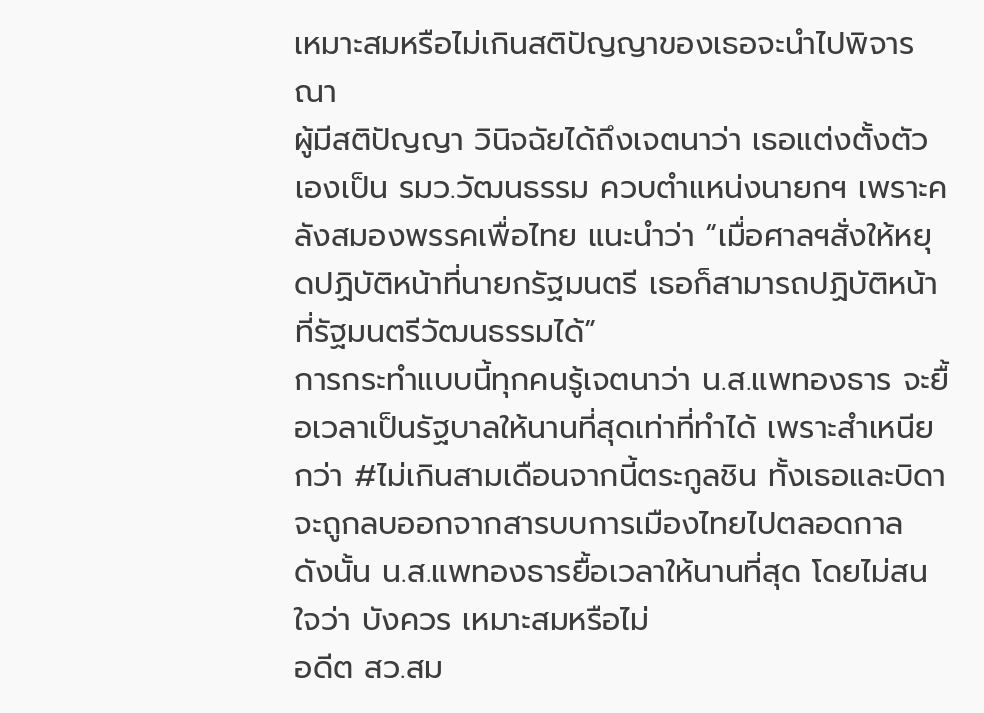เหมาะสมหรือไม่เกินสติปัญญาของเธอจะนำไปพิจารณา
ผู้มีสติปัญญา วินิจฉัยได้ถึงเจตนาว่า เธอแต่งตั้งตัวเองเป็น รมว.วัฒนธรรม ควบตำแหน่งนายกฯ เพราะคลังสมองพรรคเพื่อไทย แนะนำว่า “เมื่อศาลฯสั่งให้หยุดปฏิบัติหน้าที่นายกรัฐมนตรี เธอก็สามารถปฏิบัติหน้าที่รัฐมนตรีวัฒนธรรมได้”
การกระทำแบบนี้ทุกคนรู้เจตนาว่า น.ส.แพทองธาร จะยื้อเวลาเป็นรัฐบาลให้นานที่สุดเท่าที่ทำได้ เพราะสำเหนียกว่า #ไม่เกินสามเดือนจากนี้ตระกูลชิน ทั้งเธอและบิดาจะถูกลบออกจากสารบบการเมืองไทยไปตลอดกาล ดังนั้น น.ส.แพทองธารยื้อเวลาให้นานที่สุด โดยไม่สนใจว่า บังควร เหมาะสมหรือไม่
อดีต สว.สม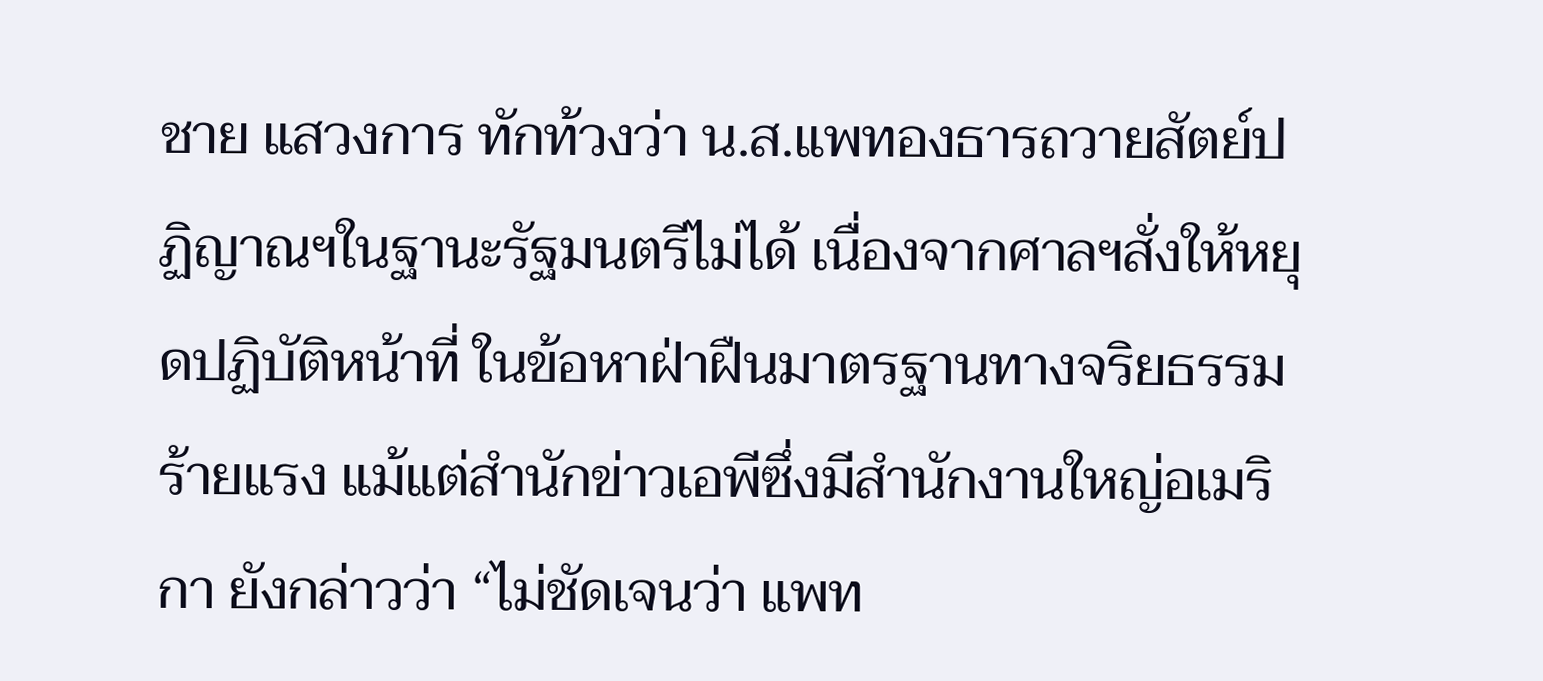ชาย แสวงการ ทักท้วงว่า น.ส.แพทองธารถวายสัตย์ปฏิญาณฯในฐานะรัฐมนตรีไม่ได้ เนื่องจากศาลฯสั่งให้หยุดปฏิบัติหน้าที่ ในข้อหาฝ่าฝืนมาตรฐานทางจริยธรรมร้ายแรง แม้แต่สำนักข่าวเอพีซึ่งมีสำนักงานใหญ่อเมริกา ยังกล่าวว่า “ไม่ชัดเจนว่า แพท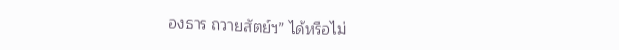องธาร ถวายสัตย์ฯ” ได้หรือไม่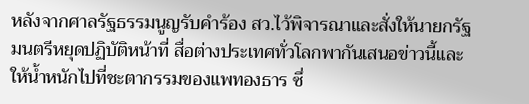หลังจากศาลรัฐธรรมนูญรับคำร้อง สว.ไว้พิจารณาและสั่งให้นายกรัฐมนตรีหยุดปฏิบัติหน้าที่ สื่อต่างประเทศทั่วโลกพากันเสนอข่าวนี้และให้น้ำหนักไปที่ชะตากรรมของแพทองธาร ซึ่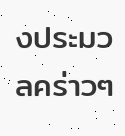งประมวลคร่าวๆ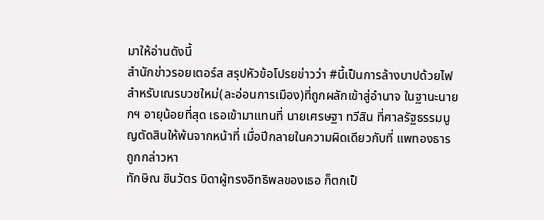มาให้อ่านดังนี้
สำนักข่าวรอยเตอร์ส สรุปหัวข้อโปรยข่าวว่า #นี้เป็นการล้างบาปด้วยไฟสำหรับเณรบวชใหม่(ละอ่อนการเมือง)ที่ถูกผลักเข้าสู่อำนาจ ในฐานะนายกฯ อายุน้อยที่สุด เธอเข้ามาแทนที่ นายเศรษฐา ทวีสิน ที่ศาลรัฐธรรมนูญตัดสินให้พ้นจากหน้าที่ เมื่อปีกลายในความผิดเดียวกับที่ แพทองธาร ถูกกล่าวหา
ทักษิณ ชินวัตร บิดาผู้ทรงอิทธิพลของเธอ ก็ตกเป็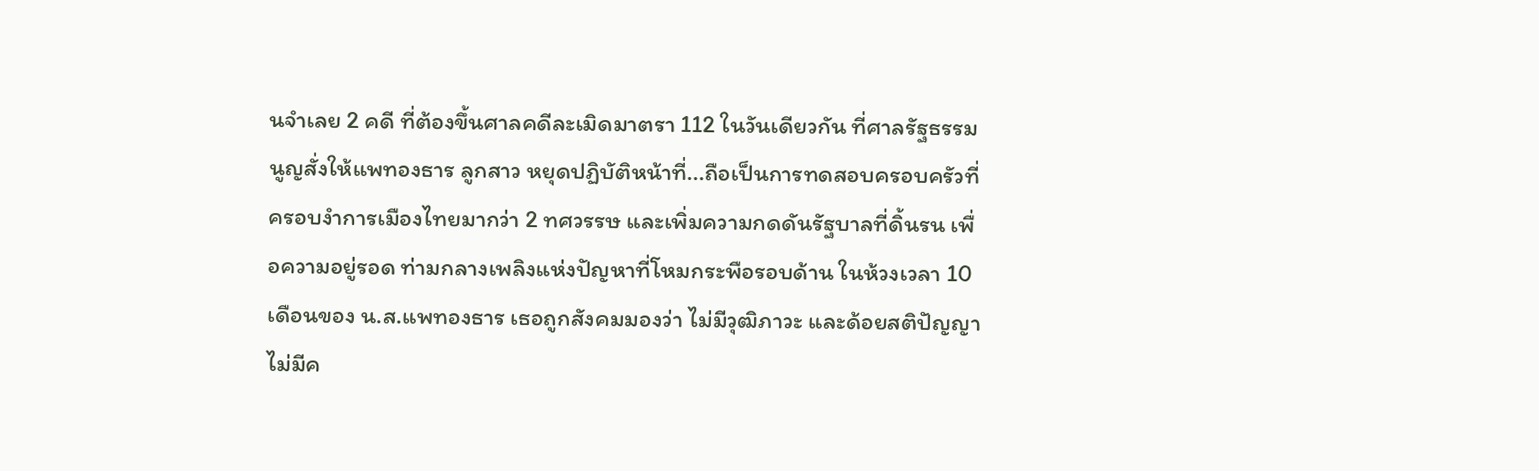นจำเลย 2 คดี ที่ต้องขึ้นศาลคดีละเมิดมาตรา 112 ในวันเดียวกัน ที่ศาลรัฐธรรมนูญสั่งให้แพทองธาร ลูกสาว หยุดปฏิบัติหน้าที่...ถือเป็นการทดสอบครอบครัวที่ครอบงำการเมืองไทยมากว่า 2 ทศวรรษ และเพิ่มความกดดันรัฐบาลที่ดิ้นรน เพื่อความอยู่รอด ท่ามกลางเพลิงแห่งปัญหาที่โหมกระพือรอบด้าน ในห้วงเวลา 10 เดือนของ น.ส.แพทองธาร เธอถูกสังคมมองว่า ไม่มีวุฒิภาวะ และด้อยสติปัญญา ไม่มีค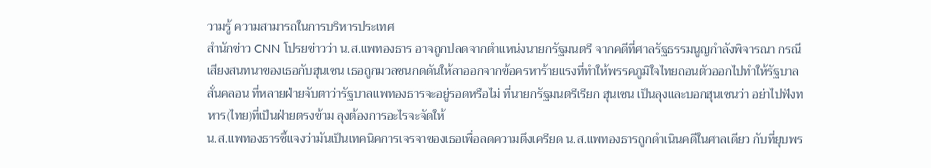วามรู้ ความสามารถในการบริหารประเทศ
สำนักข่าว CNN โปรยข่าวว่า น.ส.แพทองธาร อาจถูกปลดจากตำแหน่งนายกรัฐมนตรี จากคดีที่ศาลรัฐธรรมนูญกำลังพิจารณา กรณีเสียงสนทนาของเธอกับฮุนเซน เธอถูกมวลชนกดดันให้ลาออกจากข้อครหาร้ายแรงที่ทำให้พรรคภูมิใจไทยถอนตัวออกไปทำให้รัฐบาลสั่นคลอน ที่หลายฝ่ายจับตาว่ารัฐบาลแพทองธารจะอยู่รอดหรือไม่ ที่นายกรัฐมนตรีเรียก ฮุนเซน เป็นลุงและบอกฮุนเซนว่า อย่าไปฟังทหาร(ไทย)ที่เป็นฝ่ายตรงข้าม ลุงต้องการอะไรจะจัดให้
น.ส.แพทองธารชี้แจงว่ามันเป็นเทคนิคการเจรจาของเธอเพื่อลดความตึงเครียด น.ส.แพทองธารถูกดำเนินคดีในศาลเดียว กับที่ยุบพร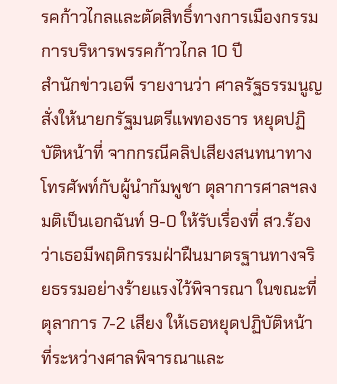รคก้าวไกลและตัดสิทธิ์ทางการเมืองกรรมการบริหารพรรคก้าวไกล 10 ปี
สำนักข่าวเอพี รายงานว่า ศาลรัฐธรรมนูญสั่งให้นายกรัฐมนตรีแพทองธาร หยุดปฏิบัติหน้าที่ จากกรณีคลิปเสียงสนทนาทางโทรศัพท์กับผู้นำกัมพูชา ตุลาการศาลฯลงมติเป็นเอกฉันท์ 9-0 ให้รับเรื่องที่ สว.ร้องว่าเธอมีพฤติกรรมฝ่าฝืนมาตรฐานทางจริยธรรมอย่างร้ายแรงไว้พิจารณา ในขณะที่ตุลาการ 7-2 เสียง ให้เธอหยุดปฏิบัติหน้าที่ระหว่างศาลพิจารณาและ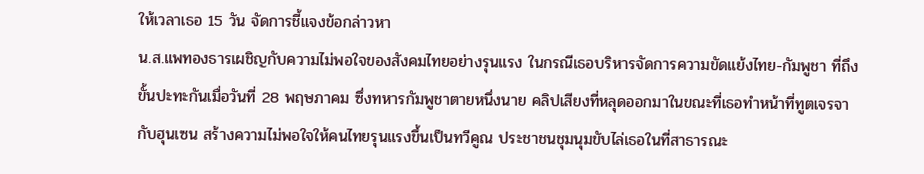ให้เวลาเธอ 15 วัน จัดการชี้แจงข้อกล่าวหา
น.ส.แพทองธารเผชิญกับความไม่พอใจของสังคมไทยอย่างรุนแรง ในกรณีเธอบริหารจัดการความขัดแย้งไทย-กัมพูชา ที่ถึงขั้นปะทะกันเมื่อวันที่ 28 พฤษภาคม ซึ่งทหารกัมพูชาตายหนึ่งนาย คลิปเสียงที่หลุดออกมาในขณะที่เธอทำหน้าที่ทูตเจรจากับฮุนเซน สร้างความไม่พอใจให้คนไทยรุนแรงขึ้นเป็นทวีคูณ ประชาชนชุมนุมขับไล่เธอในที่สาธารณะ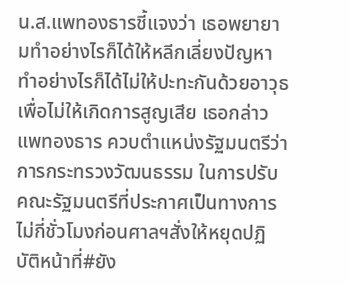น.ส.แพทองธารชี้แจงว่า เธอพยายามทำอย่างไรก็ได้ให้หลีกเลี่ยงปัญหา ทำอย่างไรก็ได้ไม่ให้ปะทะกันด้วยอาวุธเพื่อไม่ให้เกิดการสูญเสีย เธอกล่าว
แพทองธาร ควบตำแหน่งรัฐมนตรีว่าการกระทรวงวัฒนธรรม ในการปรับคณะรัฐมนตรีที่ประกาศเป็นทางการไม่กี่ชั่วโมงก่อนศาลฯสั่งให้หยุดปฏิบัติหน้าที่#ยัง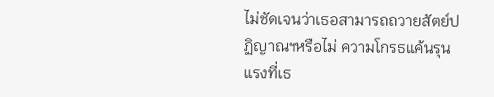ไม่ชัดเจนว่าเธอสามารถถวายสัตย์ปฏิญาณฯหรือไม่ ความโกรธแค้นรุนแรงที่เธ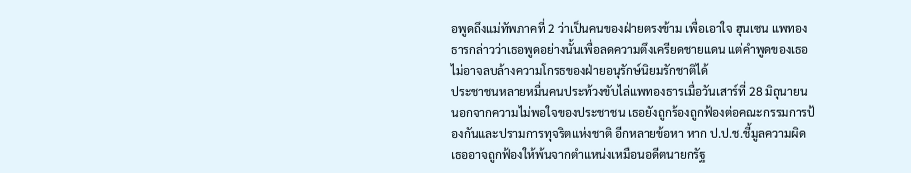อพูดถึงแม่ทัพภาคที่ 2 ว่าเป็นคนของฝ่ายตรงข้าม เพื่อเอาใจ ฮุนเซน แพทองธารกล่าวว่าเธอพูดอย่างนั้นเพื่อลดความตึงเครียดชายแดน แต่คำพูดของเธอไม่อาจลบล้างความโกรธของฝ่ายอนุรักษ์นิยมรักชาติได้
ประชาชนหลายหมื่นคนประท้วงขับไล่แพทองธารเมื่อวันเสาร์ที่ 28 มิถุนายน นอกจากความไม่พอใจของประชาชน เธอยังถูกร้องถูกฟ้องต่อคณะกรรมการป้องกันและปรามการทุจริตแห่งชาติ อีกหลายข้อหา หาก ป.ป.ช.ชี้มูลความผิด เธออาจถูกฟ้องให้พ้นจากตำแหน่งเหมือนอดีตนายกรัฐ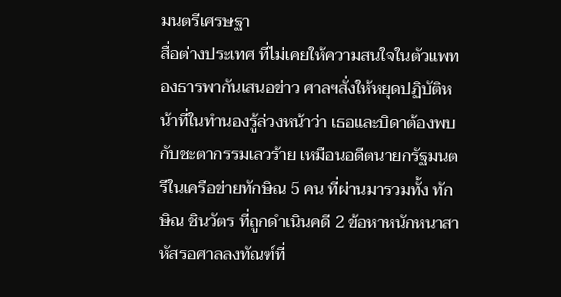มนตรีเศรษฐา
สื่อต่างประเทศ ที่ไม่เคยให้ความสนใจในตัวแพทองธารพากันเสนอข่าว ศาลฯสั่งให้หยุดปฏิบัติหน้าที่ในทำนองรู้ล่วงหน้าว่า เธอและบิดาต้องพบกับชะตากรรมเลวร้าย เหมือนอดีตนายกรัฐมนตรีในเครือข่ายทักษิณ 5 คน ที่ผ่านมารวมทั้ง ทักษิณ ชินวัตร ที่ถูกดำเนินคดี 2 ข้อหาหนักหนาสาหัสรอศาลลงทัณฑ์ที่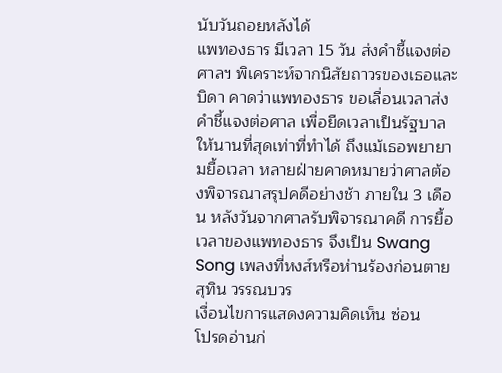นับวันถอยหลังได้
แพทองธาร มีเวลา 15 วัน ส่งคำชี้แจงต่อศาลฯ พิเคราะห์จากนิสัยถาวรของเธอและบิดา คาดว่าแพทองธาร ขอเลื่อนเวลาส่งคำชี้แจงต่อศาล เพื่อยืดเวลาเป็นรัฐบาลให้นานที่สุดเท่าที่ทำได้ ถึงแม้เธอพยายามยื้อเวลา หลายฝ่ายคาดหมายว่าศาลต้องพิจารณาสรุปคดีอย่างช้า ภายใน 3 เดือน หลังวันจากศาลรับพิจารณาคดี การยื้อเวลาของแพทองธาร จึงเป็น Swang Song เพลงที่หงส์หรือห่านร้องก่อนตาย
สุทิน วรรณบวร
เงื่อนไขการแสดงความคิดเห็น ซ่อน
โปรดอ่านก่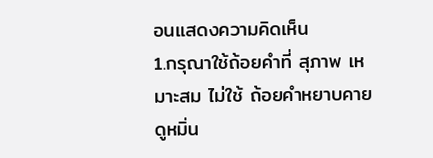อนแสดงความคิดเห็น
1.กรุณาใช้ถ้อยคำที่ สุภาพ เหมาะสม ไม่ใช้ ถ้อยคำหยาบคาย ดูหมิ่น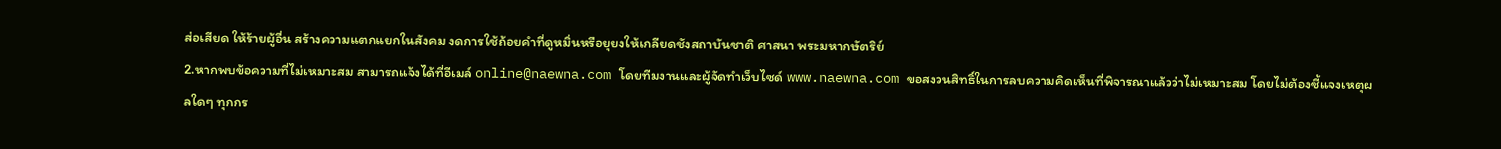ส่อเสียด ให้ร้ายผู้อื่น สร้างความแตกแยกในสังคม งดการใช้ถ้อยคำที่ดูหมิ่นหรือยุยงให้เกลียดชังสถาบันชาติ ศาสนา พระมหากษัตริย์
2.หากพบข้อความที่ไม่เหมาะสม สามารถแจ้งได้ที่อีเมล์ online@naewna.com โดยทีมงานและผู้จัดทำเว็บไซด์ www.naewna.com ขอสงวนสิทธิ์ในการลบความคิดเห็นที่พิจารณาแล้วว่าไม่เหมาะสม โดยไม่ต้องชี้แจงเหตุผลใดๆ ทุกกร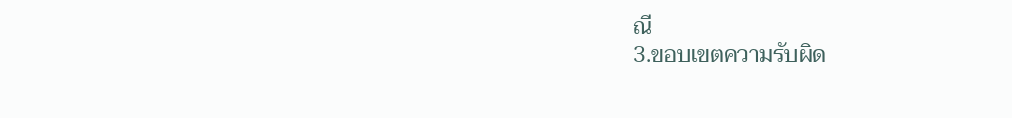ณี
3.ขอบเขตความรับผิด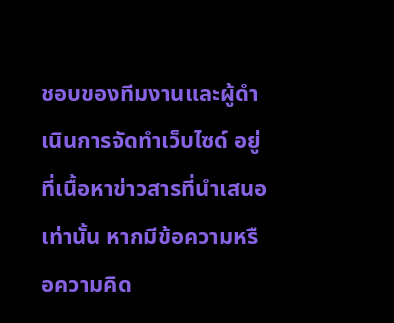ชอบของทีมงานและผู้ดำเนินการจัดทำเว็บไซด์ อยู่ที่เนื้อหาข่าวสารที่นำเสนอเท่านั้น หากมีข้อความหรือความคิด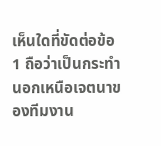เห็นใดที่ขัดต่อข้อ 1 ถือว่าเป็นกระทำนอกเหนือเจตนาของทีมงาน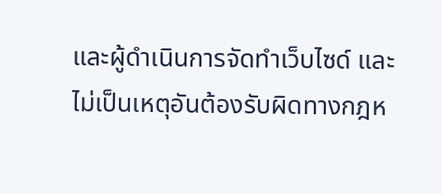และผู้ดำเนินการจัดทำเว็บไซด์ และไม่เป็นเหตุอันต้องรับผิดทางกฎห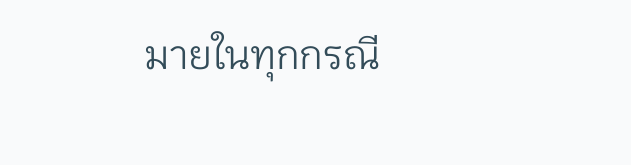มายในทุกกรณี